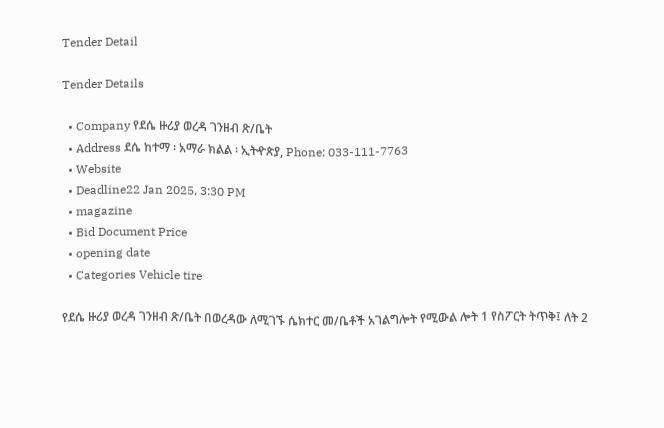Tender Detail

Tender Details

  • Company የደሴ ዙሪያ ወረዳ ገንዘብ ጽ/ቤት
  • Address ደሴ ከተማ ፡ አማራ ክልል ፡ ኢትዯጵያ, Phone: 033-111-7763
  • Website
  • Deadline22 Jan 2025, 3:30 PM
  • magazine
  • Bid Document Price
  • opening date
  • Categories Vehicle tire

የደሴ ዙሪያ ወረዳ ገንዘብ ጽ/ቤት በወረዳው ለሚገኙ ሴክተር መ/ቤቶች አገልግሎት የሚውል ሎት 1 የስፖርት ትጥቅ፤ ለት 2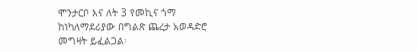ሞንታርቦ እና ለት 3 የመኪና ጎማ ከነካለማደሪያው በግልጽ ጨረታ አወዳድሮ መግዛት ይፈልጋል፡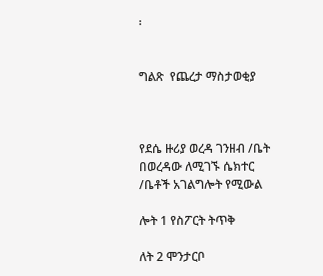፡


ግልጽ  የጨረታ ማስታወቂያ



የደሴ ዙሪያ ወረዳ ገንዘብ /ቤት በወረዳው ለሚገኙ ሴክተር /ቤቶች አገልግሎት የሚውል

ሎት 1 የስፖርት ትጥቅ

ለት 2 ሞንታርቦ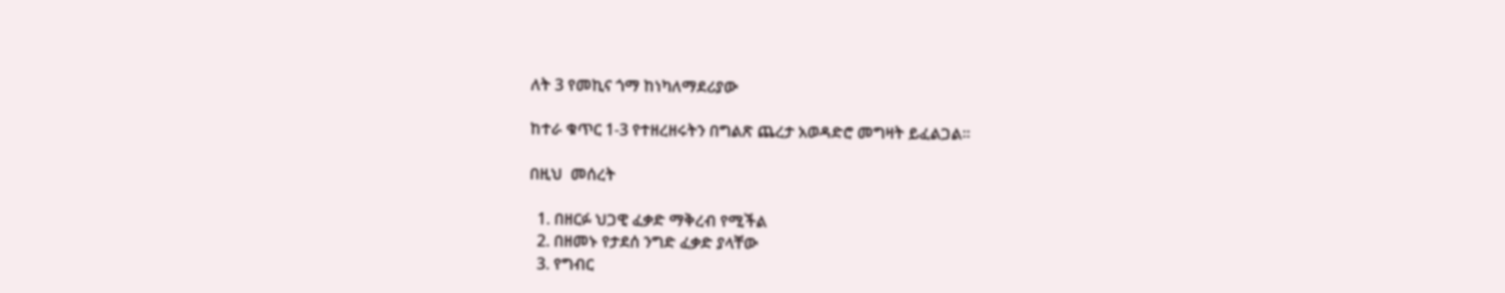ለት 3 የመኪና ጎማ ከነካለማደሪያው

ከተራ ቁጥር 1-3 የተዘረዘሩትን በግልጽ ጨረታ አወዳድሮ መግዛት ይፈልጋል፡፡

በዚህ  መሰረት

  1. በዘርፉ ህጋዊ ፈቃድ ማቅረብ የሚችል
  2. በዘመኑ የታደሰ ንግድ ፈቃድ ያላቸው
  3. የግብር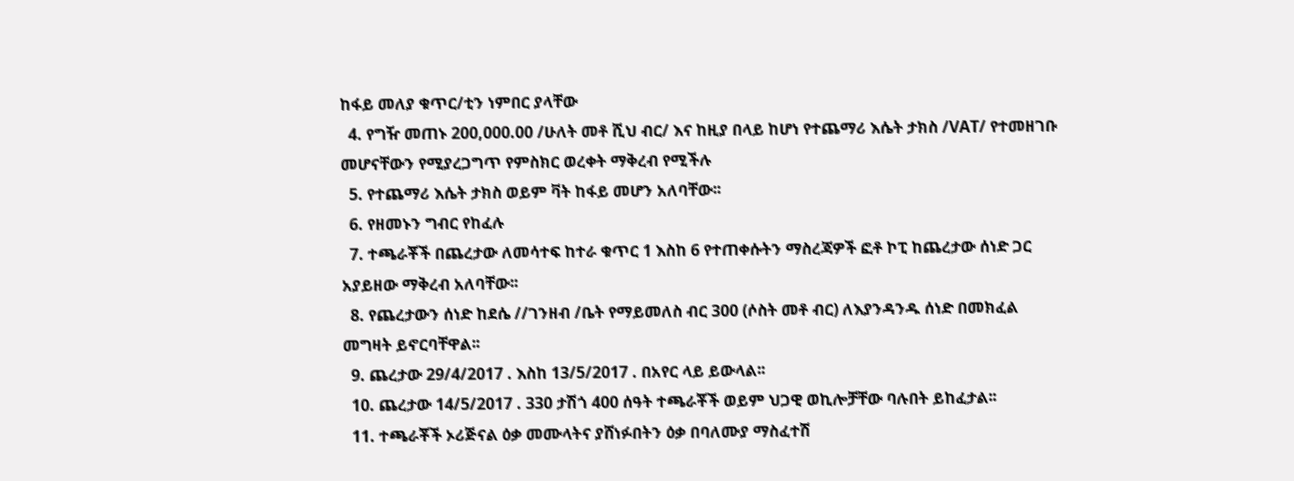ከፋይ መለያ ቁጥር/ቲን ነምበር ያላቸው
  4. የግዥ መጠኑ 200,000.00 /ሁለት መቶ ሺህ ብር/ እና ከዚያ በላይ ከሆነ የተጨማሪ እሴት ታክስ /VAT/ የተመዘገቡ መሆናቸውን የሚያረጋግጥ የምስክር ወረቀት ማቅረብ የሚችሉ
  5. የተጨማሪ እሴት ታክስ ወይም ቫት ከፋይ መሆን አለባቸው፡፡
  6. የዘመኑን ግብር የከፈሉ
  7. ተጫራቾች በጨረታው ለመሳተፍ ከተራ ቁጥር 1 እስከ 6 የተጠቀሱትን ማስረጃዎች ፎቶ ኮፒ ከጨረታው ሰነድ ጋር አያይዘው ማቅረብ አለባቸው፡፡
  8. የጨረታውን ሰነድ ከደሴ //ገንዘብ /ቤት የማይመለስ ብር 300 (ሶስት መቶ ብር) ለእያንዳንዱ ሰነድ በመክፈል መግዛት ይኖርባቸዋል፡፡
  9. ጨረታው 29/4/2017 . እስከ 13/5/2017 . በአየር ላይ ይውላል፡፡
  10. ጨረታው 14/5/2017 . 330 ታሽጎ 400 ሰዓት ተጫራቾች ወይም ህጋዊ ወኪሎቻቸው ባሉበት ይከፈታል፡፡
  11. ተጫራቾች ኦሪጅናል ዕቃ መሙላትና ያሸነፉበትን ዕቃ በባለሙያ ማስፈተሽ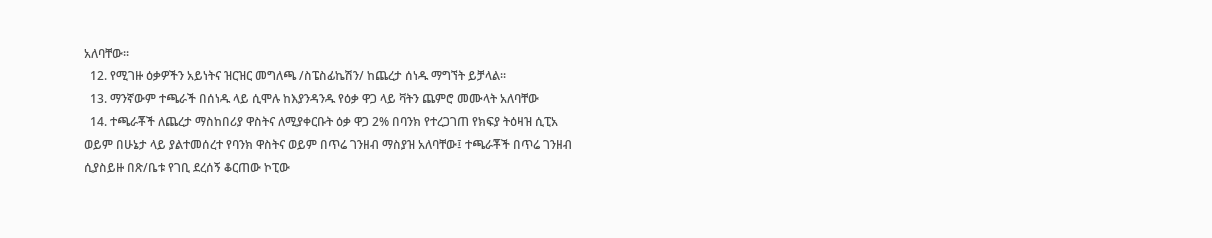አለባቸው፡፡
  12. የሚገዙ ዕቃዎችን አይነትና ዝርዝር መግለጫ /ስፔስፊኬሽን/ ከጨረታ ሰነዱ ማግኘት ይቻላል፡፡
  13. ማንኛውም ተጫራች በሰነዱ ላይ ሲሞሉ ከእያንዳንዱ የዕቃ ዋጋ ላይ ቫትን ጨምሮ መሙላት አለባቸው
  14. ተጫራቾች ለጨረታ ማስከበሪያ ዋስትና ለሚያቀርቡት ዕቃ ዋጋ 2% በባንክ የተረጋገጠ የክፍያ ትዕዛዝ ሲፒአ ወይም በሁኔታ ላይ ያልተመሰረተ የባንክ ዋስትና ወይም በጥሬ ገንዘብ ማስያዝ አለባቸው፤ ተጫራቾች በጥሬ ገንዘብ ሲያስይዙ በጽ/ቤቱ የገቢ ደረሰኝ ቆርጠው ኮፒው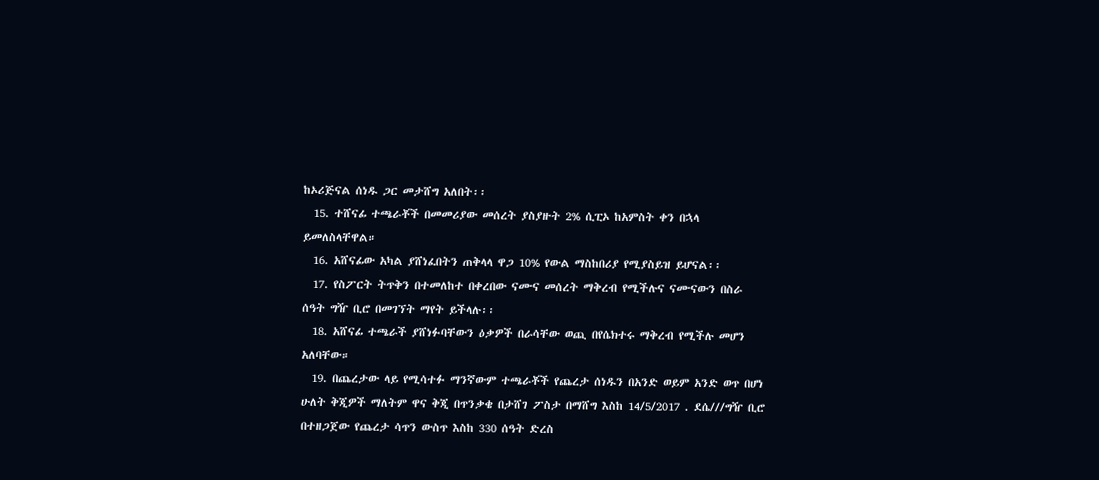ከኦሪጅናል ሰነዱ ጋር መታሸግ አለበት፡፡
  15. ተሸናፊ ተጫራቾች በመመሪያው መሰረት ያስያዙት 2% ሲፒኦ ከአምስት ቀን በኋላ ይመለስላቸዋል።
  16. አሸናፊው አካል ያሸነፈበትን ጠቅላላ ዋጋ 10% የውል ማስከበሪያ የሚያስይዝ ይሆናል፡፡
  17. የስፖርት ትጥቅን በተመለከተ በቀረበው ናሙና መሰረት ማቅረብ የሚችሉና ናሙናውን በስራ ሰዓት ግዥ ቢሮ በመገኘት ማየት ይችላሉ፡፡
  18. አሸናፊ ተጫራች ያሸነፉባቸውን ዕቃዎች በራሳቸው ወጪ በየሴክተሩ ማቅረብ የሚችሉ መሆን አለባቸው።
  19. በጨረታው ላይ የሚሳተፉ ማንኛውም ተጫራቾች የጨረታ ሰነዱን በአንድ ወይም አንድ ወጥ በሆነ ሁለት ቅጂዎች ማለትም ዋና ቅጂ በጥንቃቄ በታሸገ ፖስታ በማሸግ እስከ 14/5/2017 . ደሴ///ግዥ ቢሮ በተዘጋጀው የጨረታ ሳጥን ውስጥ እስከ 330 ሰዓት ድረስ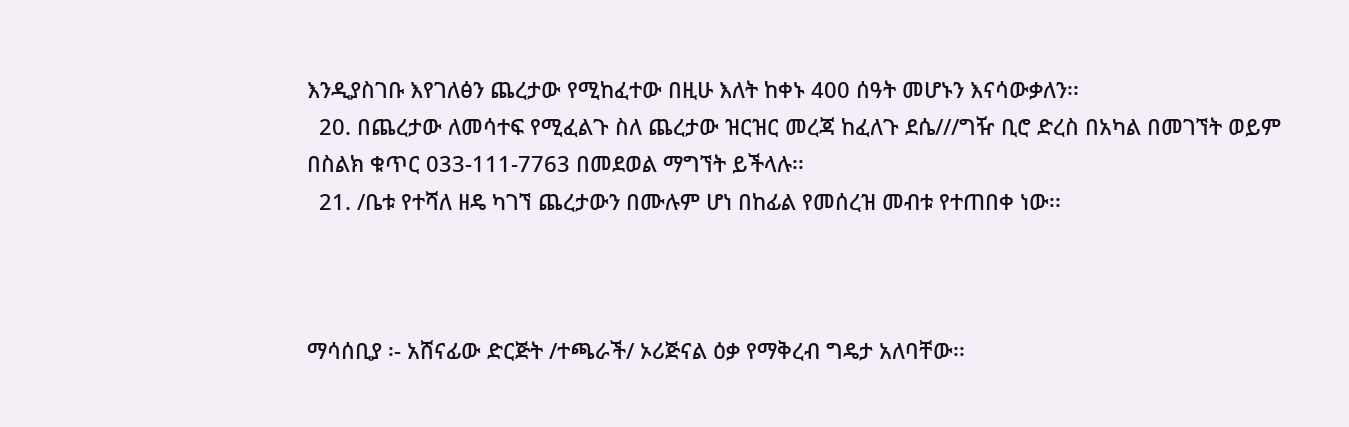እንዲያስገቡ እየገለፅን ጨረታው የሚከፈተው በዚሁ እለት ከቀኑ 400 ሰዓት መሆኑን እናሳውቃለን፡፡
  20. በጨረታው ለመሳተፍ የሚፈልጉ ስለ ጨረታው ዝርዝር መረጃ ከፈለጉ ደሴ///ግዥ ቢሮ ድረስ በአካል በመገኘት ወይም በስልክ ቁጥር 033-111-7763 በመደወል ማግኘት ይችላሉ፡፡
  21. /ቤቱ የተሻለ ዘዴ ካገኘ ጨረታውን በሙሉም ሆነ በከፊል የመሰረዝ መብቱ የተጠበቀ ነው፡፡



ማሳሰቢያ ፡- አሸናፊው ድርጅት /ተጫራች/ ኦሪጅናል ዕቃ የማቅረብ ግዴታ አለባቸው፡፡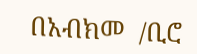በአብክመ  /ቢሮ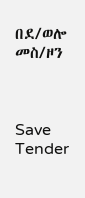በደ/ወሎ  መስ/ዞን



Save Tender